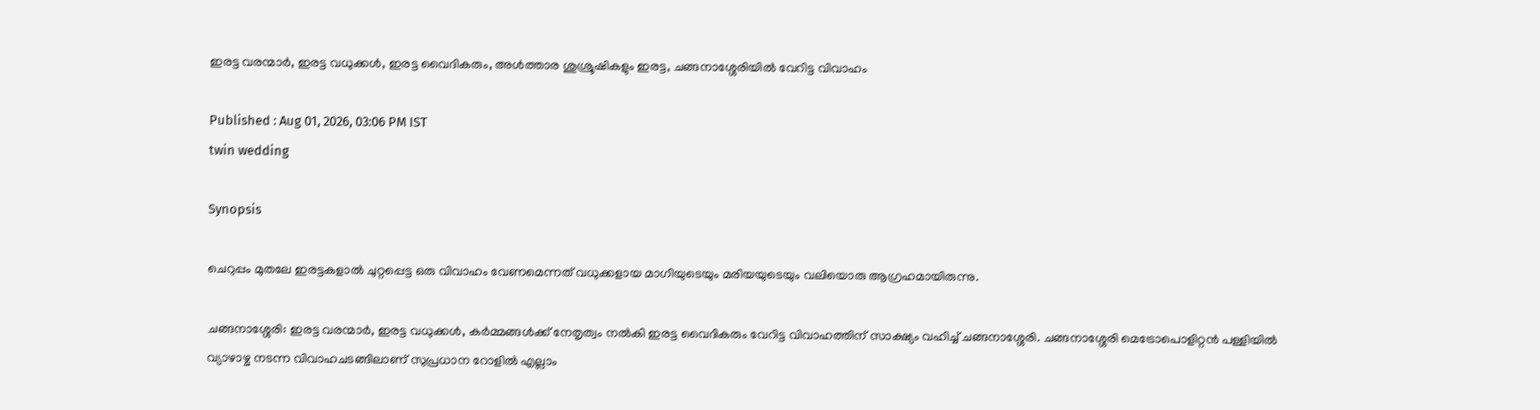ഇരട്ട വരന്മാർ, ഇരട്ട വധുക്കൾ, ഇരട്ട വൈദികരും, അൾത്താര ശുശ്രൂഷികളും ഇരട്ട, ചങ്ങനാശ്ശേരിയിൽ വേറിട്ട വിവാഹം

Published : Aug 01, 2026, 03:06 PM IST
twin wedding

Synopsis

ചെറുപ്പം മുതലേ ഇരട്ടകളാൽ ചുറ്റപ്പെട്ട ഒരു വിവാഹം വേണമെന്നത് വധുക്കളായ മാഗിയുടെയും മരിയയുടെയും വലിയൊരു ആഗ്രഹമായിരുന്നു.

ചങ്ങനാശ്ശേരി: ഇരട്ട വരന്മാർ, ഇരട്ട വധുക്കൾ, കർമ്മങ്ങൾക്ക് നേതൃത്വം നൽകി ഇരട്ട വൈദികരും വേറിട്ട വിവാഹത്തിന് സാക്ഷ്യം വഹിച്ച് ചങ്ങനാശ്ശേരി. ചങ്ങനാശ്ശേരി മെട്രോപൊളിറ്റൻ പള്ളിയിൽ വ്യാഴാഴ്ച നടന്ന വിവാഹചടങ്ങിലാണ് സുപ്രധാന റോളിൽ എല്ലാം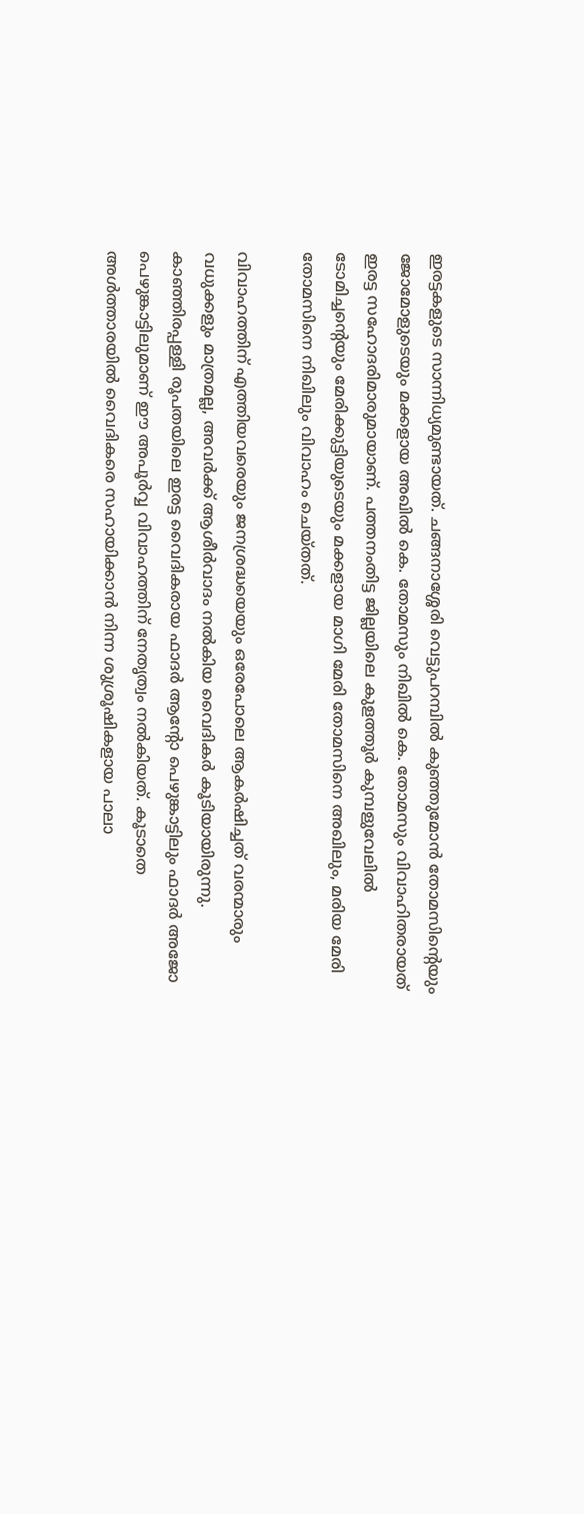ഇരട്ടകളുടെ സാന്നിധ്യമുണ്ടായത്. ചങ്ങനാശ്ശേരി വെട്ടുപറമ്പിൽ കുഞ്ഞുമോൻ തോമസിന്റെയും ജോമോളുടെയും മക്കളായ അഖിൽ കെ. തോമസും നിഖിൽ കെ. തോമസും വിവാഹിതരായത് ഇരട്ട സഹോദരിമാരുമായാണ്. പത്തനംതിട്ട ജില്ലയിലെ കുളത്തൂർ കുമ്പളുവേലിൽ ടോമിച്ചന്റെയും മേരിക്കുട്ടിയുടെയും മക്കളായ മാഗി മേരി തോമസിനെ അഖിലും, മരിയ മേരി തോമസിനെ നിഖിലും വിവാഹം ചെയ്തത്.

വിവാഹത്തിന് എത്തിയവരെയും ജനശ്രദ്ധയെയും ഒരേപോലെ ആകർഷിച്ചത് വരന്മാരും വധുക്കളും മാത്രമല്ല, അവർക്ക് ആശീർവാദം നൽകിയ വൈദികർ കൂടിയായിരുന്നു. കാഞ്ഞിരപ്പള്ളി രൂപതയിലെ ഇരട്ട വൈദികരായ ഫാദർ ആന്റോ പെഴുങ്കാട്ടിലും ഫാദർ അജോ പെഴുങ്കാട്ടിലുമാണ് ഈ അപൂർവ്വ വിവാഹത്തിന് നേതൃത്വം നൽകിയത്. കൂടാതെ അൾത്താരയിൽ വൈദികരെ സഹായിക്കാൻ നിന്ന ശുശ്രൂഷികളായ പാലാ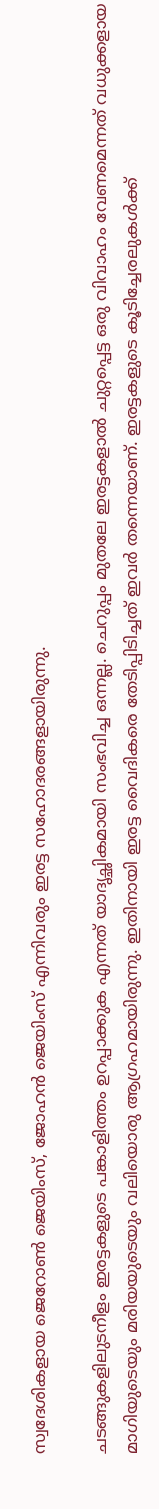സ്വദേശികളായ ജെറോൺ ജെയിംസ്, ജോഹൻ ജെയിംസ് എന്നിവരും ഇരട്ട സഹോദരങ്ങളായിരുന്നു.

ചടങ്ങുകളിലുടനീളം ഇരട്ടകളുടെ പങ്കാളിത്തം ഉറപ്പാക്കുക എന്നത് യാദൃച്ഛികമായി സംഭവിച്ച ഒന്നല്ല. ചെറുപ്പം മുതലേ ഇരട്ടകളാൽ ചുറ്റപ്പെട്ട ഒരു വിവാഹം വേണമെന്നത് വധുക്കളായ മാഗിയുടെയും മരിയയുടെയും വലിയൊരു ആഗ്രഹമായിരുന്നു. ഇതിനായി ഇരട്ട വൈദികരെ തേടിപ്പിടിച്ചത് ഇവർ തന്നെയാണ്. ഇരട്ടകളുടെ കൂടിച്ചേരലുകൾക്ക്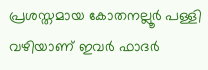പ്രശസ്തമായ കോതനല്ലൂർ പള്ളി വഴിയാണ് ഇവർ ഫാദർ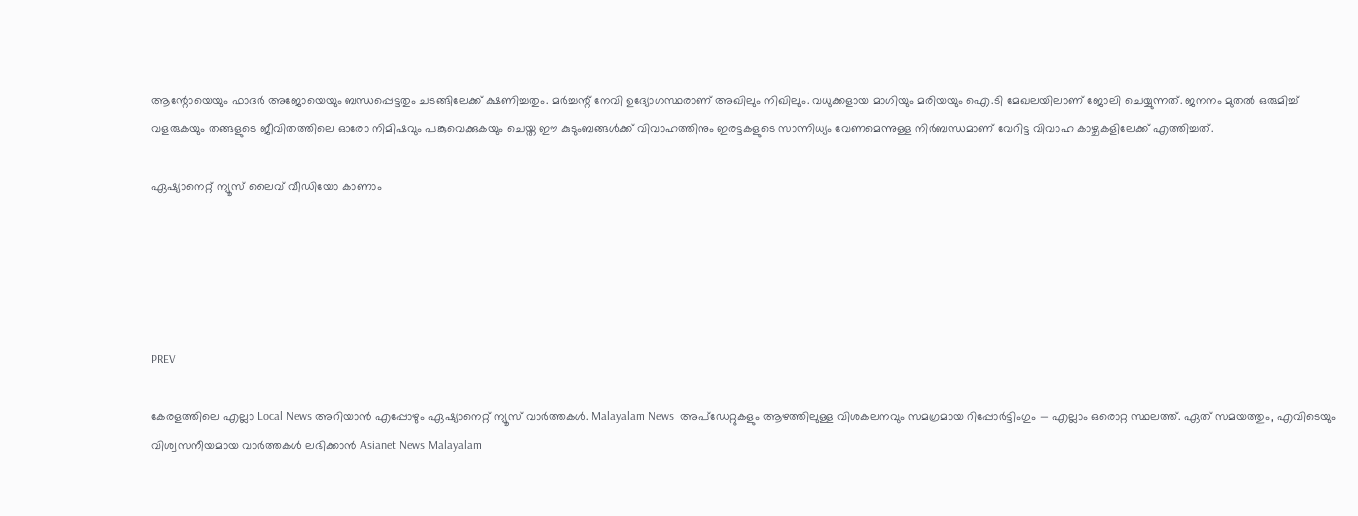ആന്റോയെയും ഫാദർ അജോയെയും ബന്ധപ്പെട്ടതും ചടങ്ങിലേക്ക് ക്ഷണിച്ചതും. മർച്ചന്റ് നേവി ഉദ്യോഗസ്ഥരാണ് അഖിലും നിഖിലും. വധുക്കളായ മാഗിയും മരിയയും ഐ.ടി മേഖലയിലാണ് ജോലി ചെയ്യുന്നത്. ജനനം മുതൽ ഒരുമിച്ച് വളരുകയും തങ്ങളുടെ ജീവിതത്തിലെ ഓരോ നിമിഷവും പങ്കുവെക്കുകയും ചെയ്ത ഈ കുടുംബങ്ങൾക്ക് വിവാഹത്തിനും ഇരട്ടകളുടെ സാന്നിധ്യം വേണമെന്നുള്ള നിർബന്ധമാണ് വേറിട്ട വിവാഹ കാഴ്ചകളിലേക്ക് എത്തിച്ചത്.

ഏഷ്യാനെറ്റ് ന്യൂസ് ലൈവ് വീഡിയോ കാണാം





PREV

കേരളത്തിലെ എല്ലാ Local News അറിയാൻ എപ്പോഴും ഏഷ്യാനെറ്റ് ന്യൂസ് വാർത്തകൾ. Malayalam News  അപ്‌ഡേറ്റുകളും ആഴത്തിലുള്ള വിശകലനവും സമഗ്രമായ റിപ്പോർട്ടിംഗും — എല്ലാം ഒരൊറ്റ സ്ഥലത്ത്. ഏത് സമയത്തും, എവിടെയും വിശ്വസനീയമായ വാർത്തകൾ ലഭിക്കാൻ Asianet News Malayalam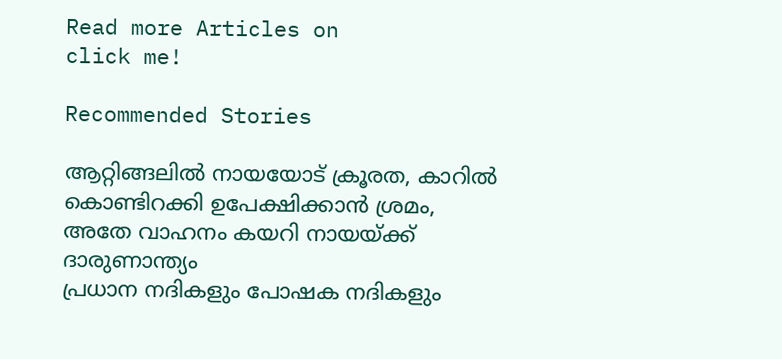Read more Articles on
click me!

Recommended Stories

ആറ്റിങ്ങലിൽ നായയോട് ക്രൂരത, കാറിൽ കൊണ്ടിറക്കി ഉപേക്ഷിക്കാൻ ശ്രമം, അതേ വാഹനം കയറി നായയ്ക്ക് ദാരുണാന്ത്യം
പ്രധാന നദികളും പോഷക നദികളും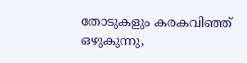തോടുകളും കരകവിഞ്ഞ് ഒഴുകുന്നു,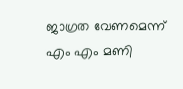ജാഗ്രത വേണമെന്ന് എം എം മണി